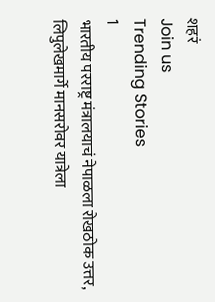शहरं
Join us
Trending Stories
1
भारतीय परराष्ट्र मंत्रालयाचं नेपाळला रोखठोक उत्तर, लिपुलेखमार्गे मानसरोवर यात्रेला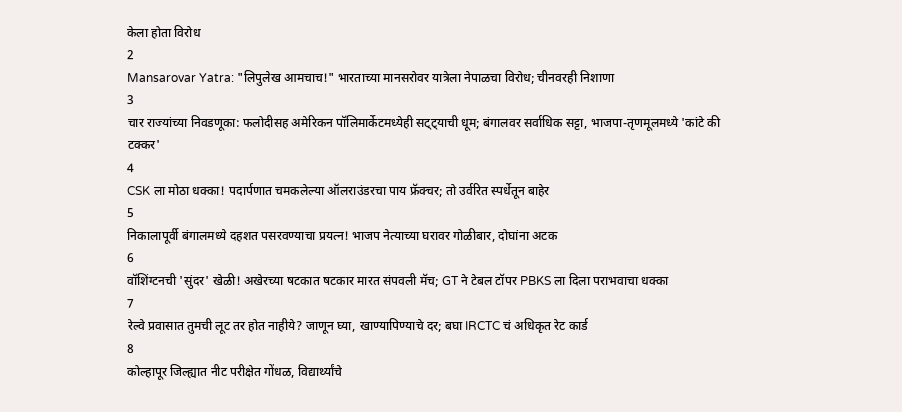केला होता विरोध
2
Mansarovar Yatra: "लिपुलेख आमचाच!" भारताच्या मानसरोवर यात्रेला नेपाळचा विरोध; चीनवरही निशाणा
3
चार राज्यांच्या निवडणूका: फलोदीसह अमेरिकन पॉलिमार्केटमध्येही सट्ट्याची धूम; बंगालवर सर्वाधिक सट्टा, भाजपा-तृणमूलमध्ये 'कांटे की टक्कर'
4
CSK ला मोठा धक्का! पदार्पणात चमकलेल्या ऑलराउंडरचा पाय फ्रॅक्चर; तो उर्वरित स्पर्धेतून बाहेर
5
निकालापूर्वी बंगालमध्ये दहशत पसरवण्याचा प्रयत्न! भाजप नेत्याच्या घरावर गोळीबार, दोघांना अटक
6
वॉशिंग्टनची 'सुंदर' खेळी! अखेरच्या षटकात षटकार मारत संपवली मॅच; GT ने टेबल टॉपर PBKS ला दिला पराभवाचा धक्का
7
रेल्वे प्रवासात तुमची लूट तर होत नाहीये? जाणून घ्या, खाण्यापिण्याचे दर; बघा IRCTC चं अधिकृत रेट कार्ड
8
कोल्हापूर जिल्ह्यात नीट परीक्षेत गोंधळ, विद्यार्थ्यांचे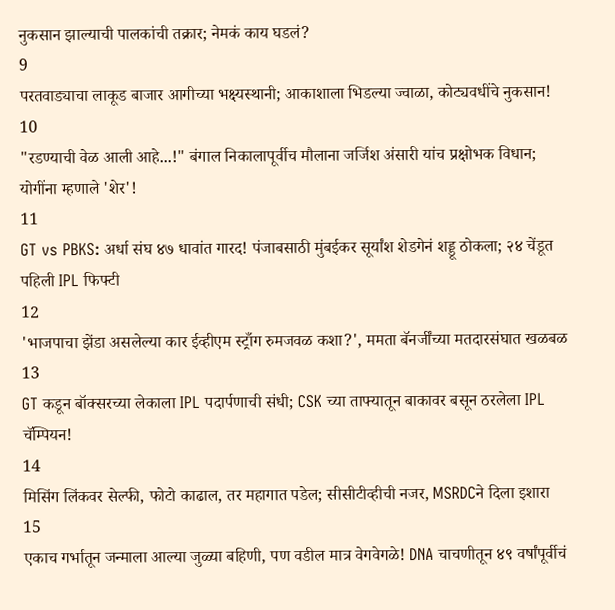नुकसान झाल्याची पालकांची तक्रार; नेमकं काय घडलं?
9
परतवाड्याचा लाकूड बाजार आगीच्या भक्ष्यस्थानी; आकाशाला भिडल्या ज्वाळा, कोट्यवधींचे नुकसान!
10
"रडण्याची वेळ आली आहे...!" बंगाल निकालापूर्वीच मौलाना जर्जिश अंसारी यांच प्रक्षोभक विधान; योगींना म्हणाले 'शेर'!
11
GT vs PBKS: अर्धा संघ ४७ धावांत गारद! पंजाबसाठी मुंबईकर सूर्यांश शेडगेनं शड्डू ठोकला; २४ चेंडूत पहिली IPL फिफ्टी
12
'भाजपाचा झेंडा असलेल्या कार ईव्हीएम स्ट्राँग रुमजवळ कशा?', ममता बॅनर्जींच्या मतदारसंघात खळबळ
13
GT कडून बॉक्सरच्या लेकाला IPL पदार्पणाची संधी; CSK च्या ताफ्यातून बाकावर बसून ठरलेला IPL चॅम्पियन!
14
मिसिंग लिंकवर सेल्फी, फोटो काढाल, तर महागात पडेल; सीसीटीव्हीची नजर, MSRDCने दिला इशारा
15
एकाच गर्भातून जन्माला आल्या जुळ्या बहिणी, पण वडील मात्र वेगवेगळे! DNA चाचणीतून ४९ वर्षांपूर्वीचं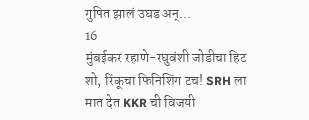गुपित झालं उघड अन्...
16
मुंबईकर रहाणे-रघुवंशी जोडीचा हिट शो, रिंकूचा फिनिशिंग टच! SRH ला मात देत KKR ची विजयी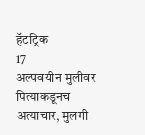हॅटट्रिक
17
अल्पवयीन मुलीवर पित्याकडूनच अत्याचार, मुलगी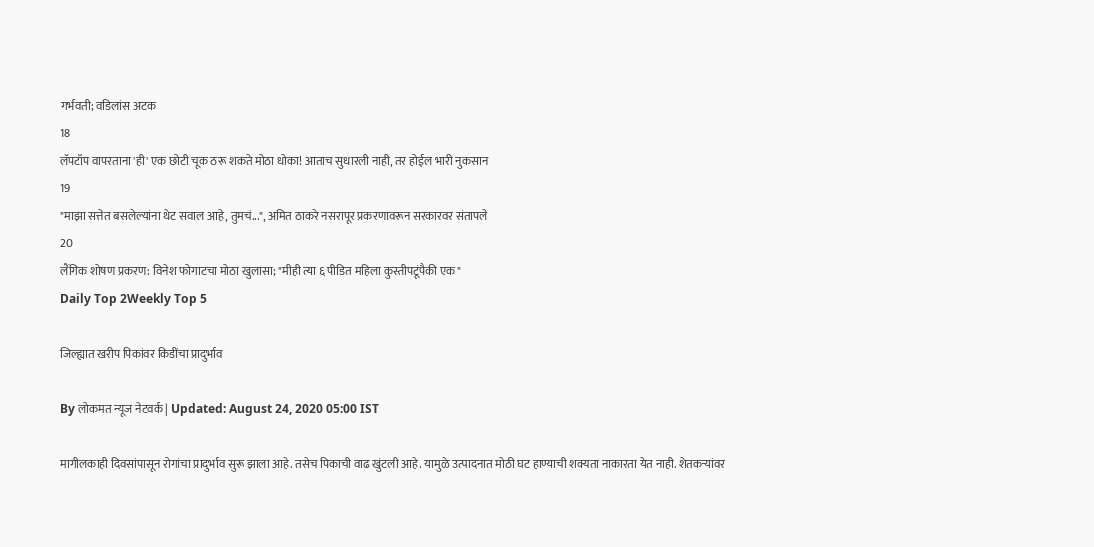गर्भवती; वडिलांस अटक
18
लॅपटॉप वापरताना 'ही' एक छोटी चूक ठरू शकते मोठा धोका! आताच सुधारली नाही, तर होईल भारी नुकसान
19
"माझा सत्तेत बसलेल्यांना थेट सवाल आहे, तुमचं...", अमित ठाकरे नसरापूर प्रकरणावरून सरकारवर संतापले
20
लैंगिक शोषण प्रकरण: विनेश फोगाटचा मोठा खुलासा; "मीही त्या ६ पीडित महिला कुस्तीपटूंपैकी एक"
Daily Top 2Weekly Top 5

जिल्ह्यात खरीप पिकांवर किडींचा प्रादुर्भाव

By लोकमत न्यूज नेटवर्क | Updated: August 24, 2020 05:00 IST

मागीलकाही दिवसांपासून रोगांचा प्रादुर्भाव सुरू झाला आहे. तसेच पिकाची वाढ खुंटली आहे. यामुळे उत्पादनात मोठी घट हाण्याची शक्यता नाकारता येत नाही. शेतकऱ्यांवर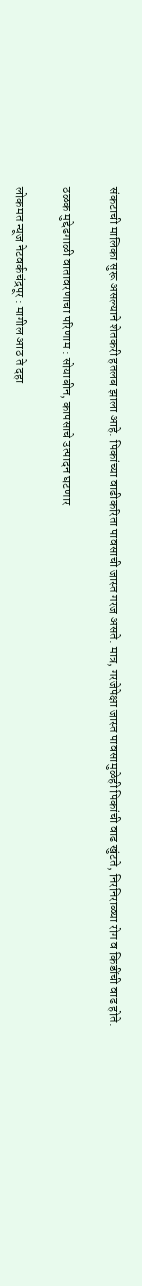संकटाची मालिका सुरू असल्याने शेतकरी हतलब झाला आहे. पिकांच्या वाढीकरिता पावसाची जास्त गरज असते. मात्र, गरजेपेक्षा जास्त पावसामुळेही पिकांची वाढ खुंटते, निरनिराळ्या रोग व किडींची वाढ होते.

ठळक मुद्देढगाळी वातावरणाचा परिणाम : सोयाबीन, कापसाचे उत्पादन घटणार

लोकमत न्यूज नेटवर्कचंद्रपूर : मागील आठ ते दहा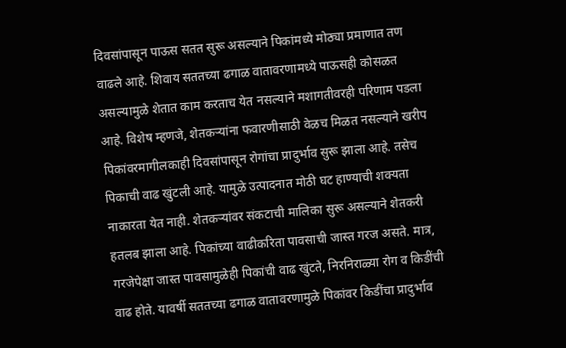दिवसांपासून पाऊस सतत सुरू असल्याने पिकांमध्ये मोठ्या प्रमाणात तण वाढले आहे. शिवाय सततच्या ढगाळ वातावरणामध्ये पाऊसही कोसळत असल्यामुळे शेतात काम करताच येत नसल्याने मशागतीवरही परिणाम पडला आहे. विशेष म्हणजे, शेतकऱ्यांना फवारणीसाठी वेळच मिळत नसल्याने खरीप पिकांवरमागीलकाही दिवसांपासून रोगांचा प्रादुर्भाव सुरू झाला आहे. तसेच पिकाची वाढ खुंटली आहे. यामुळे उत्पादनात मोठी घट हाण्याची शक्यता नाकारता येत नाही. शेतकऱ्यांवर संकटाची मालिका सुरू असल्याने शेतकरी हतलब झाला आहे. पिकांच्या वाढीकरिता पावसाची जास्त गरज असते. मात्र, गरजेपेक्षा जास्त पावसामुळेही पिकांची वाढ खुंटते, निरनिराळ्या रोग व किडींची वाढ होते. यावर्षी सततच्या ढगाळ वातावरणामुळे पिकांवर किडींचा प्रादुर्भाव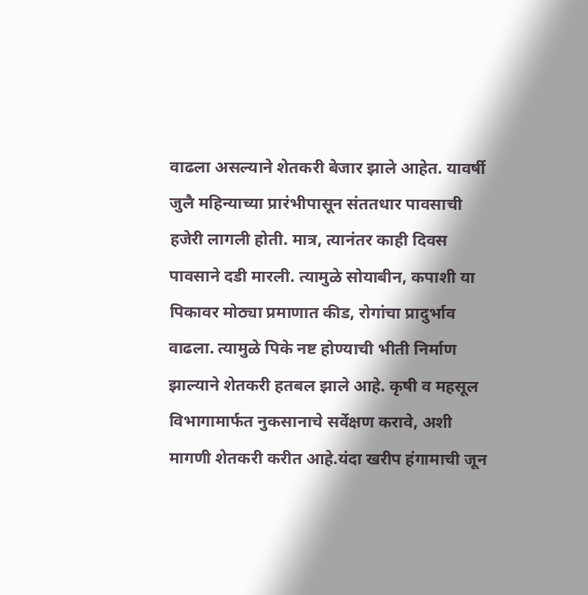वाढला असल्याने शेतकरी बेजार झाले आहेत. यावर्षी जुलै महिन्याच्या प्रारंभीपासून संततधार पावसाची हजेरी लागली होती. मात्र, त्यानंतर काही दिवस पावसाने दडी मारली. त्यामुळे सोयाबीन, कपाशी या पिकावर मोठ्या प्रमाणात कीड, रोगांचा प्रादुर्भाव वाढला. त्यामुळे पिके नष्ट होण्याची भीती निर्माण झाल्याने शेतकरी हतबल झाले आहे. कृषी व महसूल विभागामार्फत नुकसानाचे सर्वेक्षण करावे, अशी मागणी शेतकरी करीत आहे.यंदा खरीप हंगामाची जून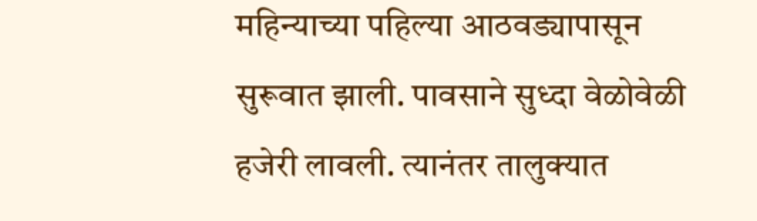महिन्याच्या पहिल्या आठवड्यापासून सुरूवात झाली. पावसाने सुध्दा वेळोवेळी हजेरी लावली. त्यानंतर तालुक्यात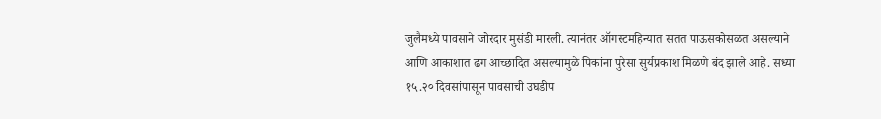जुलैमध्ये पावसाने जोरदार मुसंडी मारली. त्यानंतर ऑगस्टमहिन्यात सतत पाऊसकोसळत असल्याने आणि आकाशात ढग आच्छादित असल्यामुळे पिकांना पुरेसा सुर्यप्रकाश मिळणे बंद झाले आहे. सध्या १५.२० दिवसांपासून पावसाची उघडीप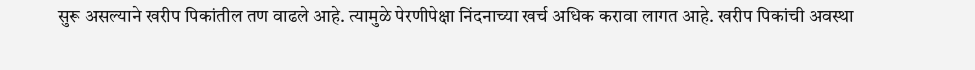सुरू असल्याने खरीप पिकांतील तण वाढले आहे. त्यामुळे पेरणीपेक्षा निंदनाच्या खर्च अधिक करावा लागत आहे. खरीप पिकांची अवस्था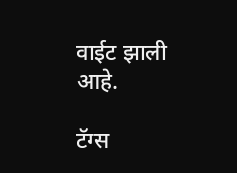वाईट झाली आहे.

टॅग्स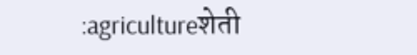:agricultureशेती